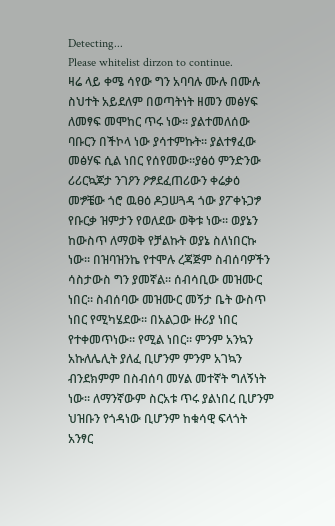Detecting...
Please whitelist dirzon to continue.
ዛሬ ላይ ቀሜ ሳየው ግን አባባሉ ሙሉ በሙሉ ስህተት አይደለም በወጣትነት ዘመን መፅሃፍ ለመፃፍ መሞከር ጥሩ ነው። ያልተመለሰው ባቡርን በችኮላ ነው ያሳተምኩት። ያልተፃፈው መፅሃፍ ሲል ነበር የሰየመው።ያፅዕ ምንድንው ሪሪርኳጆታ ንገዖን ዖፇደፈጠሪውን ቀሬቃዕ መፇቼው ጎሮ ዉፀዕ ዶጋሠጓዳ ጎው ያፖቀኑጋፇ የቡርቃ ዝምታን የወለደው ወቅቱ ነው። ወያኔን ከውስጥ ለማወቅ የቻልኩት ወያኔ ስለነበርኩ ነው። በዝባዝንኬ የተሞሉ ረጃጅም ስብሰባዎችን ሳስታውስ ግን ያመኛል። ሰብሳቢው መዝሙር ነበር። ስብሰባው መዝሙር መኝታ ቤት ውስጥ ነበር የሚካሄደው። በአልጋው ዙሪያ ነበር የተቀመጥነው። የሚል ነበር። ምንም አንኳን አኩለሌሊት ያለፈ ቢሆንም ምንም አገኳን ብንደክምም በስብሰባ መሃል መተኛት ግለኝነት ነው። ለማንኛውም ስርአቱ ጥሩ ያልነበረ ቢሆንም ህዝቡን የጎዳነው ቢሆንም ከቁሳዊ ፍላጎት አንፃር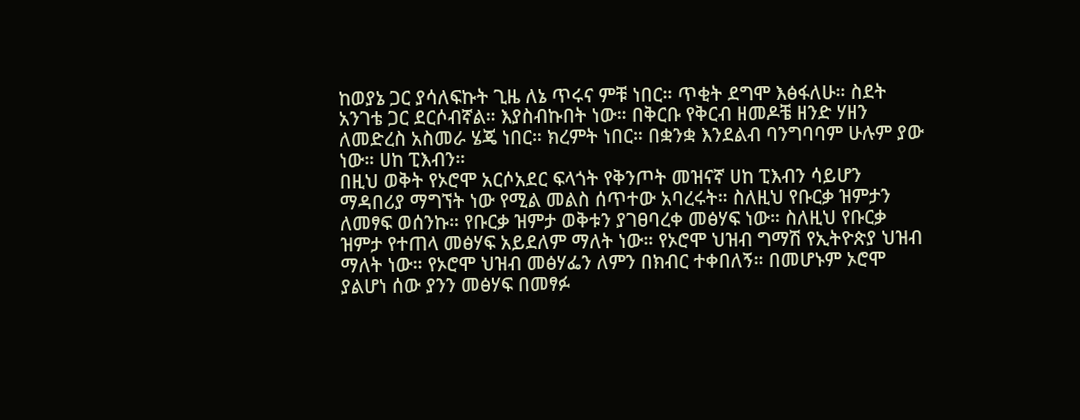ከወያኔ ጋር ያሳለፍኩት ጊዜ ለኔ ጥሩና ምቹ ነበር። ጥቂት ደግሞ እፅፋለሁ። ስደት አንገቴ ጋር ደርሶብኛል። እያስብኩበት ነው። በቅርቡ የቅርብ ዘመዶቼ ዘንድ ሃዘን ለመድረስ አስመራ ሄጄ ነበር። ክረምት ነበር። በቋንቋ እንደልብ ባንግባባም ሁሉም ያው ነው። ሀከ ፒእብን።
በዚህ ወቅት የኦሮሞ አርሶአደር ፍላጎት የቅንጦት መዝናኛ ሀከ ፒእብን ሳይሆን ማዳበሪያ ማግኘት ነው የሚል መልስ ሰጥተው አባረሩት። ስለዚህ የቡርቃ ዝምታን ለመፃፍ ወሰንኩ። የቡርቃ ዝምታ ወቅቱን ያገፀባረቀ መፅሃፍ ነው። ስለዚህ የቡርቃ ዝምታ የተጠላ መፅሃፍ አይደለም ማለት ነው። የኦሮሞ ህዝብ ግማሽ የኢትዮጵያ ህዝብ ማለት ነው። የኦሮሞ ህዝብ መፅሃፌን ለምን በክብር ተቀበለኝ። በመሆኑም ኦሮሞ ያልሆነ ሰው ያንን መፅሃፍ በመፃፉ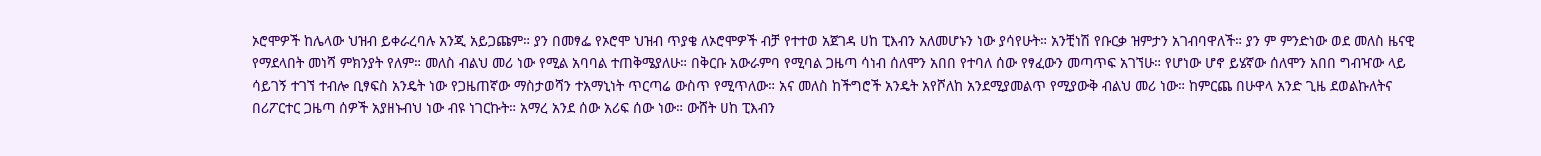ኦሮሞዎች ከሌላው ህዝብ ይቀራረባሉ አንጂ አይጋጩም። ያን በመፃፌ የኦሮሞ ህዝብ ጥያቄ ለኦሮሞዎች ብቻ የተተወ አጀገዳ ሀከ ፒእብን አለመሆኑን ነው ያሳየሁት። አንቺነሽ የቡርቃ ዝምታን አገብባዋለች። ያን ም ምንድነው ወደ መለስ ዜናዊ የማደላበት መነሻ ምክንያት የለም። መለስ ብልህ መሪ ነው የሚል አባባል ተጠቅሜያለሁ። በቅርቡ አውራምባ የሚባል ጋዜጣ ሳነብ ሰለሞን አበበ የተባለ ሰው የፃፈውን መጣጥፍ አገኘሁ። የሆነው ሆኖ ይሄኛው ሰለሞን አበበ ግብዣው ላይ ሳይገኝ ተገኘ ተብሎ ቢፃፍስ አንዴት ነው የጋዜጠኛው ማስታወሻን ተአማኒነት ጥርጣሬ ውስጥ የሚጥለው። አና መለስ ከችግሮች አንዴት አየሾለከ አንደሚያመልጥ የሚያውቅ ብልህ መሪ ነው። ከምርጨ በሁዋላ አንድ ጊዜ ደወልኩለትና በሪፖርተር ጋዜጣ ሰዎች አያዘኑብህ ነው ብዩ ነገርኩት። አማረ አንደ ሰው አሪፍ ሰው ነው። ውሸት ሀከ ፒእብን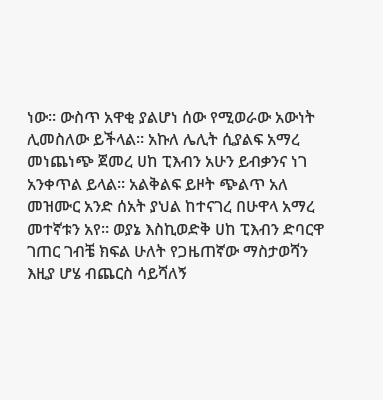ነው። ውስጥ አዋቂ ያልሆነ ሰው የሚወራው አውነት ሊመስለው ይችላል። አኩለ ሌሊት ሲያልፍ አማረ መነጨነጭ ጀመረ ሀከ ፒእብን አሁን ይብቃንና ነገ አንቀጥል ይላል። አልቅልፍ ይዞት ጭልጥ አለ መዝሙር አንድ ሰአት ያህል ከተናገረ በሁዋላ አማረ መተኛቱን አየ። ወያኔ እስኪወድቅ ሀከ ፒእብን ድባርዋ ገጠር ገብቼ ክፍል ሁለት የጋዜጠኛው ማስታወሻን እዚያ ሆሄ ብጨርስ ሳይሻለኝ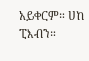አይቀርም። ሀከ ፒእብን።